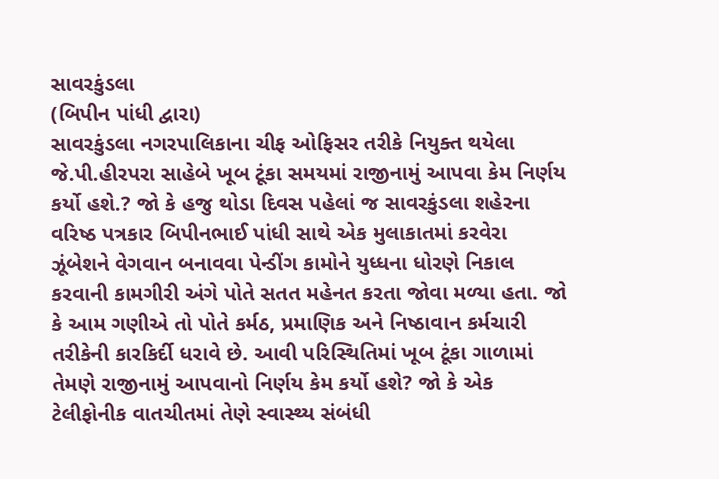સાવરકુંડલા
(બિપીન પાંધી દ્વારા)
સાવરકુંડલા નગરપાલિકાના ચીફ ઓફિસર તરીકે નિયુક્ત થયેલા જે.પી.હીરપરા સાહેબે ખૂબ ટૂંકા સમયમાં રાજીનામું આપવા કેમ નિર્ણય કર્યો હશે.? જો કે હજુ થોડા દિવસ પહેલાં જ સાવરકુંડલા શહેરના વરિષ્ઠ પત્રકાર બિપીનભાઈ પાંધી સાથે એક મુલાકાતમાં કરવેરા ઝૂંબેશને વેગવાન બનાવવા પેન્ડીંગ કામોને યુધ્ધના ધોરણે નિકાલ કરવાની કામગીરી અંગે પોતે સતત મહેનત કરતા જોવા મળ્યા હતા. જો કે આમ ગણીએ તો પોતે કર્મઠ, પ્રમાણિક અને નિષ્ઠાવાન કર્મચારી તરીકેની કારકિર્દી ધરાવે છે. આવી પરિસ્થિતિમાં ખૂબ ટૂંકા ગાળામાં તેમણે રાજીનામું આપવાનો નિર્ણય કેમ કર્યો હશે? જો કે એક ટેલીફોનીક વાતચીતમાં તેણે સ્વાસ્થ્ય સંબંધી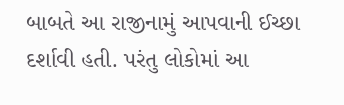બાબતે આ રાજીનામું આપવાની ઈચ્છા દર્શાવી હતી. પરંતુ લોકોમાં આ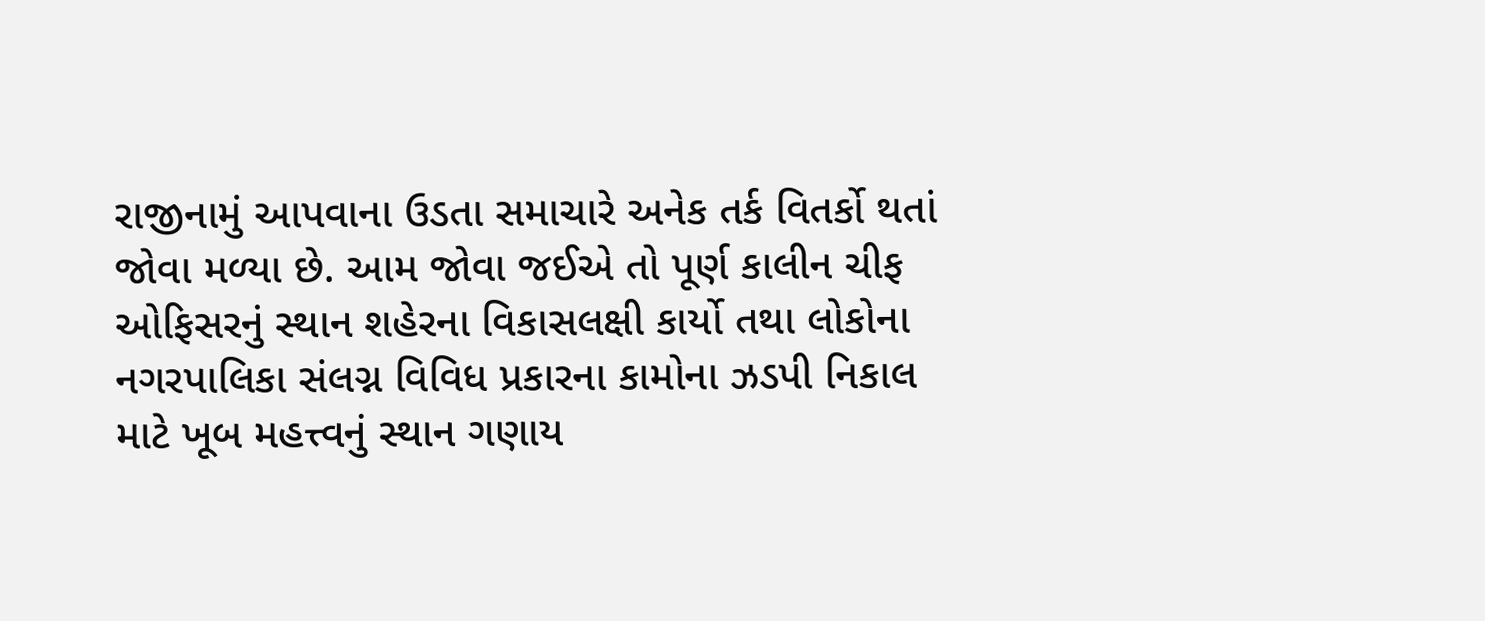રાજીનામું આપવાના ઉડતા સમાચારે અનેક તર્ક વિતર્કો થતાં જોવા મળ્યા છે. આમ જોવા જઈએ તો પૂર્ણ કાલીન ચીફ ઓફિસરનું સ્થાન શહેરના વિકાસલક્ષી કાર્યો તથા લોકોના નગરપાલિકા સંલગ્ન વિવિધ પ્રકારના કામોના ઝડપી નિકાલ માટે ખૂબ મહત્ત્વનું સ્થાન ગણાય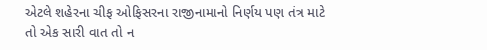એટલે શહેરના ચીફ ઓફિસરના રાજીનામાનો નિર્ણય પણ તંત્ર માટે તો એક સારી વાત તો ન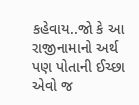કહેવાય..જો કે આ રાજીનામાનો અર્થ પણ પોતાની ઈચ્છા એવો જ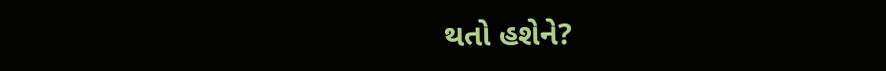થતો હશેને?